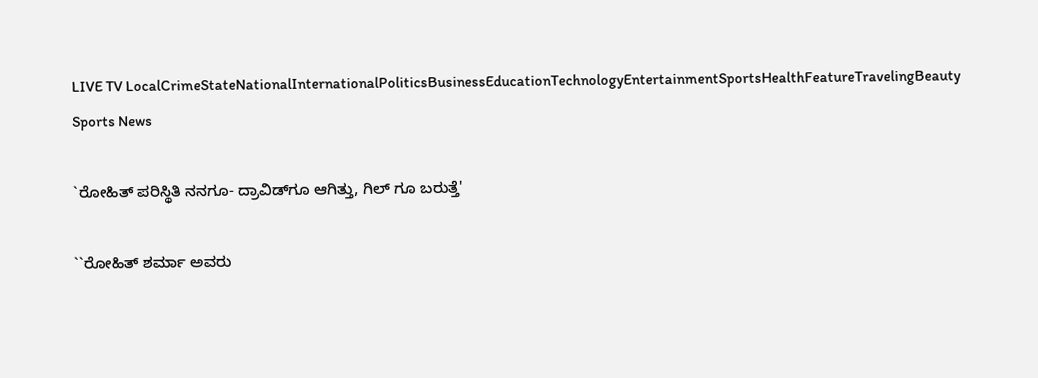LIVE TV LocalCrimeStateNationalInternationalPoliticsBusinessEducationTechnologyEntertainmentSportsHealthFeatureTravelingBeauty
Sports News

`ರೋಹಿತ್ ಪರಿಸ್ಥಿತಿ ನನಗೂ- ದ್ರಾವಿಡ್‌ಗೂ ಆಗಿತ್ತು, ಗಿಲ್ ಗೂ ಬರುತ್ತೆ'

``ರೋಹಿತ್ ಶರ್ಮಾ ಅವರು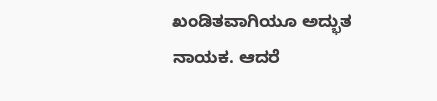ಖಂಡಿತವಾಗಿಯೂ ಅದ್ಭುತ ನಾಯಕ. ಆದರೆ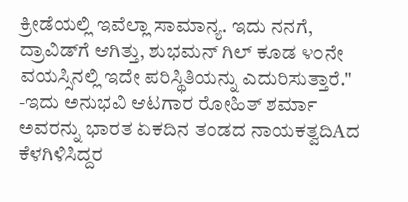ಕ್ರೀಡೆಯಲ್ಲಿ ಇವೆಲ್ಲಾ ಸಾಮಾನ್ಯ. ಇದು ನನಗೆ, ದ್ರಾವಿಡ್‌ಗೆ ಆಗಿತ್ತು, ಶುಭಮನ್ ಗಿಲ್ ಕೂಡ ೪೦ನೇ ವಯಸ್ಸಿನಲ್ಲಿ ಇದೇ ಪರಿಸ್ಥಿತಿಯನ್ನು ಎದುರಿಸುತ್ತಾರೆ." -ಇದು ಅನುಭವಿ ಆಟಗಾರ ರೋಹಿತ್ ಶರ್ಮಾ ಅವರನ್ನು ಭಾರತ ಏಕದಿನ ತಂಡದ ನಾಯಕತ್ವದಿAದ ಕೆಳಗಿಳಿಸಿದ್ದರ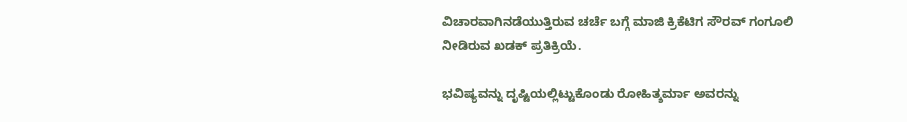ವಿಚಾರವಾಗಿನಡೆಯುತ್ತಿರುವ ಚರ್ಚೆ ಬಗ್ಗೆ ಮಾಜಿ ಕ್ರಿಕೆಟಿಗ ಸೌರವ್ ಗಂಗೂಲಿ ನೀಡಿರುವ ಖಡಕ್ ಪ್ರತಿಕ್ರಿಯೆ.

ಭವಿಷ್ಯವನ್ನು ದೃಷ್ಟಿಯಲ್ಲಿಟ್ಟುಕೊಂಡು ರೋಹಿತ್ಶರ್ಮಾ ಅವರನ್ನು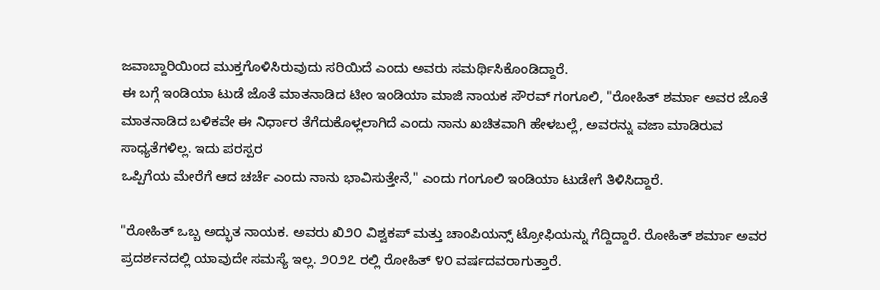ಜವಾಬ್ದಾರಿಯಿಂದ ಮುಕ್ತಗೊಳಿಸಿರುವುದು ಸರಿಯಿದೆ ಎಂದು ಅವರು ಸಮರ್ಥಿಸಿಕೊಂಡಿದ್ದಾರೆ.
ಈ ಬಗ್ಗೆ ಇಂಡಿಯಾ ಟುಡೆ ಜೊತೆ ಮಾತನಾಡಿದ ಟೀಂ ಇಂಡಿಯಾ ಮಾಜಿ ನಾಯಕ ಸೌರವ್ ಗಂಗೂಲಿ, "ರೋಹಿತ್ ಶರ್ಮಾ ಅವರ ಜೊತೆ ಮಾತನಾಡಿದ ಬಳಿಕವೇ ಈ ನಿರ್ಧಾರ ತೆಗೆದುಕೊಳ್ಲಲಾಗಿದೆ ಎಂದು ನಾನು ಖಚಿತವಾಗಿ ಹೇಳಬಲ್ಲೆ, ಅವರನ್ನು ವಜಾ ಮಾಡಿರುವ ಸಾಧ್ಯತೆಗಳಿಲ್ಲ. ಇದು ಪರಸ್ಪರ
ಒಪ್ಪಿಗೆಯ ಮೇರೆಗೆ ಆದ ಚರ್ಚೆ ಎಂದು ನಾನು ಭಾವಿಸುತ್ತೇನೆ," ಎಂದು ಗಂಗೂಲಿ ಇಂಡಿಯಾ ಟುಡೇಗೆ ತಿಳಿಸಿದ್ದಾರೆ.

"ರೋಹಿತ್ ಒಬ್ಬ ಅದ್ಭುತ ನಾಯಕ. ಅವರು ಖಿ೨೦ ವಿಶ್ವಕಪ್ ಮತ್ತು ಚಾಂಪಿಯನ್ಸ್ ಟ್ರೋಫಿಯನ್ನು ಗೆದ್ದಿದ್ದಾರೆ. ರೋಹಿತ್ ಶರ್ಮಾ ಅವರ ಪ್ರದರ್ಶನದಲ್ಲಿ ಯಾವುದೇ ಸಮಸ್ಯೆ ಇಲ್ಲ. ೨೦೨೭ ರಲ್ಲಿ ರೋಹಿತ್ ೪೦ ವರ್ಷದವರಾಗುತ್ತಾರೆ.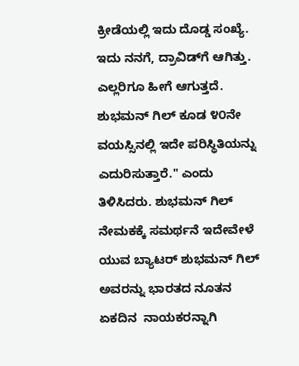ಕ್ರೀಡೆಯಲ್ಲಿ ಇದು ದೊಡ್ಡ ಸಂಖ್ಯೆ. ಇದು ನನಗೆ, ದ್ರಾವಿಡ್‌ಗೆ ಆಗಿತ್ತು. ಎಲ್ಲರಿಗೂ ಹೀಗೆ ಆಗುತ್ತದೆ. ಶುಭಮನ್ ಗಿಲ್ ಕೂಡ ೪೦ನೇ ವಯಸ್ಸಿನಲ್ಲಿ ಇದೇ ಪರಿಸ್ಥಿತಿಯನ್ನು ಎದುರಿಸುತ್ತಾರೆ." ಎಂದು ತಿಳಿಸಿದರು. ಶುಭಮನ್ ಗಿಲ್ ನೇಮಕಕ್ಕೆ ಸಮರ್ಥನೆ ಇದೇವೇಳೆ ಯುವ ಬ್ಯಾಟರ್ ಶುಭಮನ್ ಗಿಲ್ ಅವರನ್ನು ಭಾರತದ ನೂತನ ಏಕದಿನ  ನಾಯಕರನ್ನಾಗಿ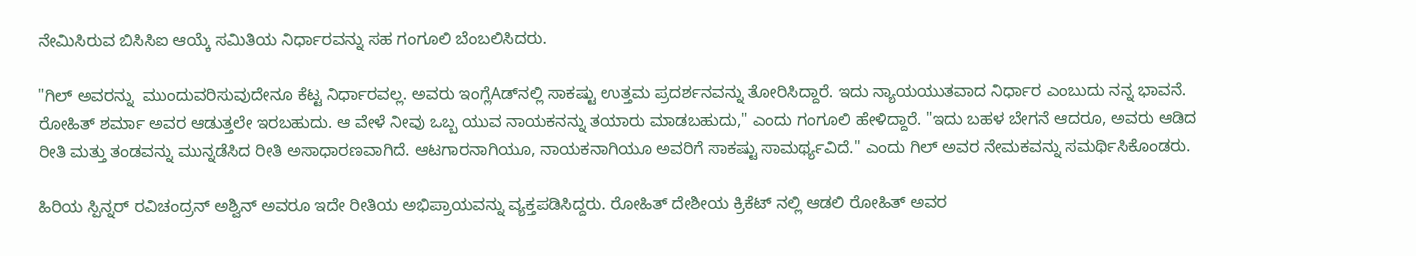ನೇಮಿಸಿರುವ ಬಿಸಿಸಿಐ ಆಯ್ಕೆ ಸಮಿತಿಯ ನಿರ್ಧಾರವನ್ನು ಸಹ ಗಂಗೂಲಿ ಬೆಂಬಲಿಸಿದರು.

"ಗಿಲ್ ಅವರನ್ನು  ಮುಂದುವರಿಸುವುದೇನೂ ಕೆಟ್ಟ ನಿರ್ಧಾರವಲ್ಲ. ಅವರು ಇಂಗ್ಲೆAಡ್‌ನಲ್ಲಿ ಸಾಕಷ್ಟು ಉತ್ತಮ ಪ್ರದರ್ಶನವನ್ನು ತೋರಿಸಿದ್ದಾರೆ. ಇದು ನ್ಯಾಯಯುತವಾದ ನಿರ್ಧಾರ ಎಂಬುದು ನನ್ನ ಭಾವನೆ. ರೋಹಿತ್ ಶರ್ಮಾ ಅವರ ಆಡುತ್ತಲೇ ಇರಬಹುದು. ಆ ವೇಳೆ ನೀವು ಒಬ್ಬ ಯುವ ನಾಯಕನನ್ನು ತಯಾರು ಮಾಡಬಹುದು," ಎಂದು ಗಂಗೂಲಿ ಹೇಳಿದ್ದಾರೆ. "ಇದು ಬಹಳ ಬೇಗನೆ ಆದರೂ, ಅವರು ಆಡಿದ ರೀತಿ ಮತ್ತು ತಂಡವನ್ನು ಮುನ್ನಡೆಸಿದ ರೀತಿ ಅಸಾಧಾರಣವಾಗಿದೆ. ಆಟಗಾರನಾಗಿಯೂ, ನಾಯಕನಾಗಿಯೂ ಅವರಿಗೆ ಸಾಕಷ್ಟು ಸಾಮರ್ಥ್ಯವಿದೆ." ಎಂದು ಗಿಲ್ ಅವರ ನೇಮಕವನ್ನು ಸಮರ್ಥಿಸಿಕೊಂಡರು.

ಹಿರಿಯ ಸ್ಪಿನ್ನರ್ ರವಿಚಂದ್ರನ್ ಅಶ್ವಿನ್ ಅವರೂ ಇದೇ ರೀತಿಯ ಅಭಿಪ್ರಾಯವನ್ನು ವ್ಯಕ್ತಪಡಿಸಿದ್ದರು. ರೋಹಿತ್ ದೇಶೀಯ ಕ್ರಿಕೆಟ್ ನಲ್ಲಿ ಆಡಲಿ ರೋಹಿತ್ ಅವರ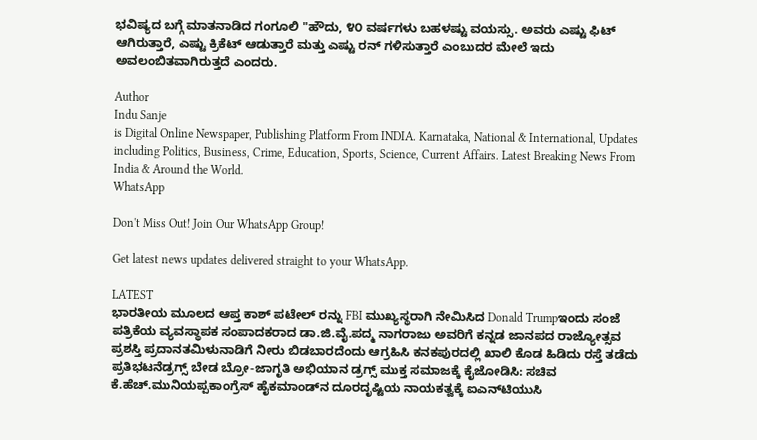ಭವಿಷ್ಯದ ಬಗ್ಗೆ ಮಾತನಾಡಿದ ಗಂಗೂಲಿ "ಹೌದು, ೪೦ ವರ್ಷಗಳು ಬಹಳಷ್ಟು ವಯಸ್ಸು. ಅವರು ಎಷ್ಟು ಫಿಟ್ ಆಗಿರುತ್ತಾರೆ, ಎಷ್ಟು ಕ್ರಿಕೆಟ್ ಆಡುತ್ತಾರೆ ಮತ್ತು ಎಷ್ಟು ರನ್ ಗಳಿಸುತ್ತಾರೆ ಎಂಬುದರ ಮೇಲೆ ಇದು ಅವಲಂಬಿತವಾಗಿರುತ್ತದೆ ಎಂದರು.

Author
Indu Sanje
is Digital Online Newspaper, Publishing Platform From INDIA. Karnataka, National & International, Updates including Politics, Business, Crime, Education, Sports, Science, Current Affairs. Latest Breaking News From India & Around the World.
WhatsApp

Don't Miss Out! Join Our WhatsApp Group!

Get latest news updates delivered straight to your WhatsApp.

LATEST
ಭಾರತೀಯ ಮೂಲದ ಆಪ್ತ ಕಾಶ್ ಪಟೇಲ್ ರನ್ನು FBI ಮುಖ್ಯಸ್ಥರಾಗಿ ನೇಮಿಸಿದ Donald Trumpಇಂದು ಸಂಜೆ ಪತ್ರಿಕೆಯ ವ್ಯವಸ್ಥಾಪಕ ಸಂಪಾದಕರಾದ ಡಾ.ಜಿ.ವೈ.ಪದ್ಮ ನಾಗರಾಜು ಅವರಿಗೆ ಕನ್ನಡ ಜಾನಪದ ರಾಜ್ಯೋತ್ಸವ ಪ್ರಶಸ್ತಿ ಪ್ರದಾನತಮಿಳುನಾಡಿಗೆ ನೀರು ಬಿಡಬಾರದೆಂದು ಆಗ್ರಹಿಸಿ ಕನಕಪುರದಲ್ಲಿ ಖಾಲಿ ಕೊಡ ಹಿಡಿದು ರಸ್ತೆ ತಡೆದು ಪ್ರತಿಭಟನೆಡ್ರಗ್ಸ್ ಬೇಡ ಬ್ರೋ-ಜಾಗೃತಿ ಅಭಿಯಾನ ಡ್ರಗ್ಸ್ ಮುಕ್ತ ಸಮಾಜಕ್ಕೆ ಕೈಜೋಡಿಸಿ: ಸಚಿವ ಕೆ.ಹೆಚ್.ಮುನಿಯಪ್ಪಕಾಂಗ್ರೆಸ್ ಹೈಕಮಾಂಡ್‌ನ ದೂರದೃಷ್ಟಿಯ ನಾಯಕತ್ವಕ್ಕೆ ಐಎನ್‌ಟಿಯುಸಿ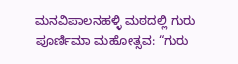ಮನವಿಪಾಲನಹಳ್ಳಿ ಮಠದಲ್ಲಿ ಗುರು ಪೂರ್ಣಿಮಾ ಮಹೋತ್ಸವ: “ಗುರು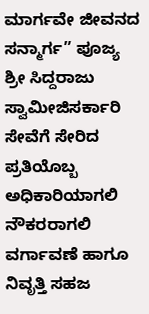ಮಾರ್ಗವೇ ಜೀವನದ ಸನ್ಮಾರ್ಗ” ಪೂಜ್ಯ ಶ್ರೀ ಸಿದ್ದರಾಜು ಸ್ವಾಮೀಜಿಸರ್ಕಾರಿ ಸೇವೆಗೆ ಸೇರಿದ ಪ್ರತಿಯೊಬ್ಬ ಅಧಿಕಾರಿಯಾಗಲಿ ನೌಕರರಾಗಲಿ ವರ್ಗಾವಣೆ ಹಾಗೂ ನಿವೃತ್ತಿ ಸಹಜ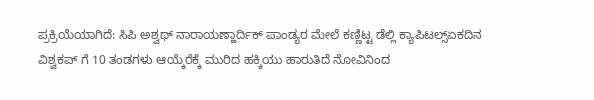ಪ್ರಕ್ರಿಯೆಯಾಗಿದೆ: ಸಿಪಿ ಅಶ್ವಥ್ ನಾರಾಯಣ್ಹಾರ್ದಿಕ್ ಪಾಂಡ್ಯರ ಮೇಲೆ ಕಣ್ಣಿಟ್ಟ ಡೆಲ್ಲಿ ಕ್ಯಾಪಿಟಲ್ಸ್ಏಕದಿನ ವಿಶ್ವಕಪ್ ಗೆ 10 ತಂಡಗಳು ಆಯ್ಕೆರೆಕ್ಕೆ ಮುರಿದ ಹಕ್ಕಿಯು ಹಾರುತಿದೆ ನೋವಿನಿಂದ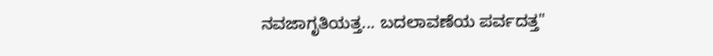ನವಜಾಗೃತಿಯತ್ತ... ಬದಲಾವಣೆಯ ಪರ್ವದತ್ತ"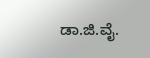ಡಾ.ಜಿ.ವೈ.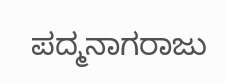ಪದ್ಮನಾಗರಾಜು